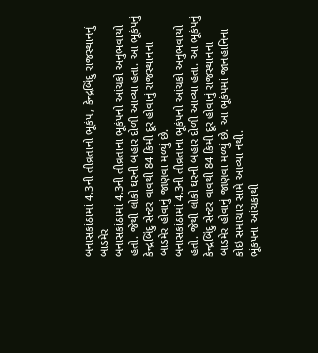બનાસકાંઠામાં 4.3ની તીવ્રતાનો ભૂકંપ, કેન્દ્રબિંદુ રાજસ્થાનનું બાડમેર
બનાસકાંઠામાં 4.3ની તીવ્રતાના ભૂકંપનો આંચકો અનુભવાયો હતો. જેથી લોકો ઘરની બહાર દોળી આવ્યા હતા. આ ભૂકંપનું કેન્દ્રબિંદુ સેન્ટર વાવથી 84 કિમી દૂર હોવાનું રાજસ્થાનના બાડમેર હોવાનું જાણવા મળ્યું છે.
બનાસકાંઠામાં 4.3ની તીવ્રતાના ભૂકંપનો આંચકો અનુભવાયો હતો. જેથી લોકો ઘરની બહાર દોળી આવ્યા હતા. આ ભૂકંપનું કેન્દ્રબિંદુ સેન્ટર વાવથી 84 કિમી દૂર હોવાનું રાજસ્થાનના બાડમેર હોવાનું જાણવા મળ્યું છે. આ ભૂકંપમાં જાનહાનિના કોઇ સમાચાર સામે આવ્યા નથી.
ભૂંકપના આંચકાથી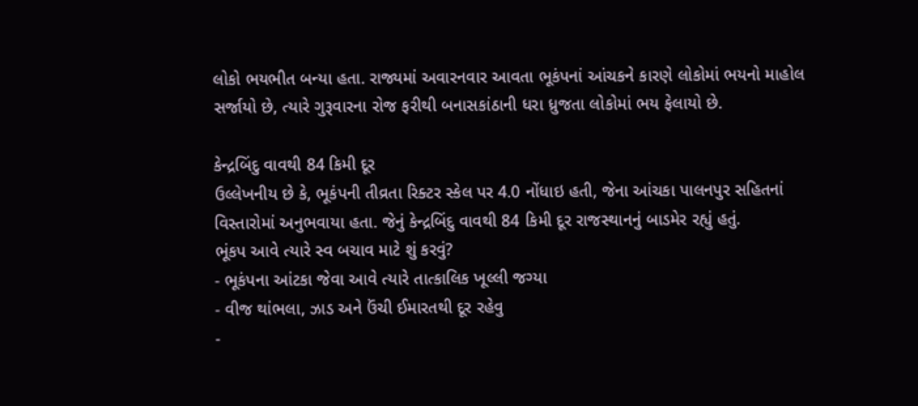લોકો ભયભીત બન્યા હતા. રાજ્યમાં અવારનવાર આવતા ભૂકંપનાં આંચકને કારણે લોકોમાં ભયનો માહોલ સર્જાયો છે, ત્યારે ગુરૂવારના રોજ ફરીથી બનાસકાંઠાની ધરા ધ્રુજતા લોકોમાં ભય ફેલાયો છે.

કેન્દ્રબિંદુ વાવથી 84 કિમી દૂર
ઉલ્લેખનીય છે કે, ભૂકંપની તીવ્રતા રિક્ટર સ્કેલ પર 4.0 નોંધાઇ હતી, જેના આંચકા પાલનપુર સહિતનાં વિસ્તારોમાં અનુભવાયા હતા. જેનું કેન્દ્રબિંદુ વાવથી 84 કિમી દૂર રાજસ્થાનનું બાડમેર રહ્યું હતું.
ભૂંકપ આવે ત્યારે સ્વ બચાવ માટે શું કરવું?
- ભૂકંપના આંટકા જેવા આવે ત્યારે તાત્કાલિક ખૂલ્લી જગ્યા
- વીજ થાંભલા, ઝાડ અને ઉંચી ઈમારતથી દૂર રહેવુ
-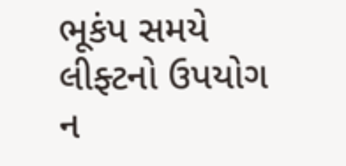ભૂકંપ સમયે લીફ્ટનો ઉપયોગ ન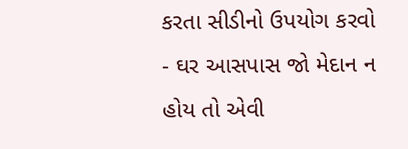કરતા સીડીનો ઉપયોગ કરવો
- ઘર આસપાસ જો મેદાન ન હોય તો એવી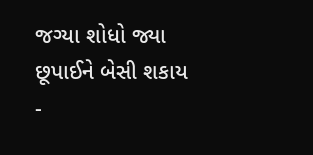જગ્યા શોધો જ્યા છૂપાઈને બેસી શકાય
-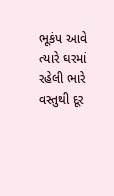ભૂકંપ આવે ત્યારે ઘરમાં રહેલી ભારે વસ્તુથી દૂર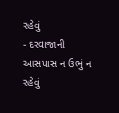રહેવું
- દરવાજાની આસપાસ ન ઉભું ન રહેવું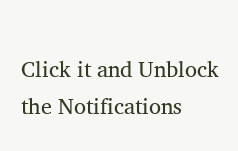Click it and Unblock the Notifications